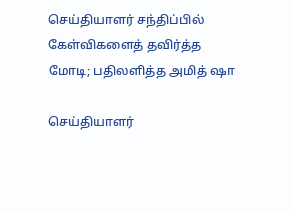செய்தியாளர் சந்திப்பில் கேள்விகளைத் தவிர்த்த மோடி; பதிலளித்த அமித் ஷா

செய்தியாளர்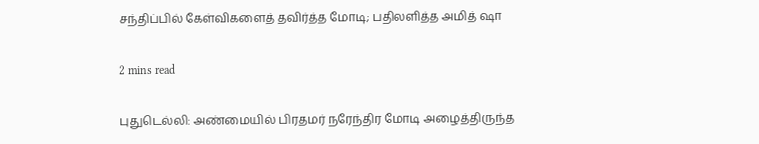சந்திப்பில் கேள்விகளைத் தவிர்த்த மோடி; பதிலளித்த அமித் ஷா

2 mins read

புதுடெல்லி: அண்மையில் பிரதமர் நரேந்திர மோடி அழைத்திருந்த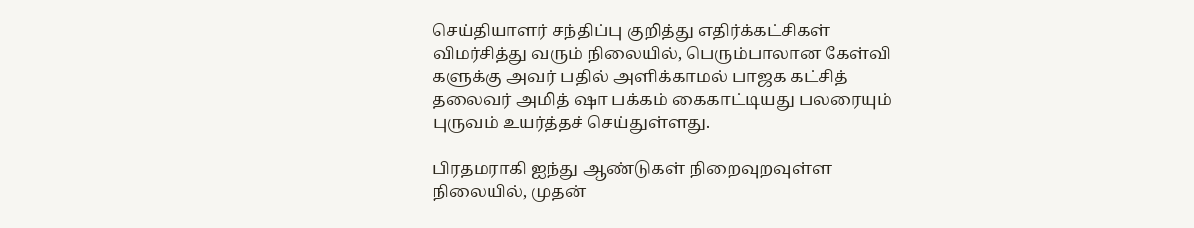செய்தியாளர் சந்திப்பு குறித்து எதிர்க்கட்சிகள் விமர்சித்து வரும் நிலையில், பெரும்பாலான கேள்வி களுக்கு அவர் பதில் அளிக்காமல் பாஜக கட்சித் தலைவர் அமித் ஷா பக்கம் கைகாட்டியது பலரையும் புருவம் உயர்த்தச் செய்துள்ளது.

பிரதமராகி ஐந்து ஆண்டுகள் நிறைவுறவுள்ள நிலையில், முதன்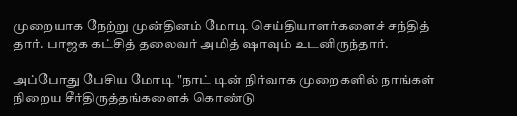முறையாக நேற்று முன்தினம் மோடி செய்தியாளர்களைச் சந்தித் தார். பாஜக கட்சித் தலைவர் அமித் ஷாவும் உடனிருந்தார்.

அப்போது பேசிய மோடி "நாட் டின் நிர்வாக முறைகளில் நாங்கள் நிறைய சீர்திருத்தங்களைக் கொண்டு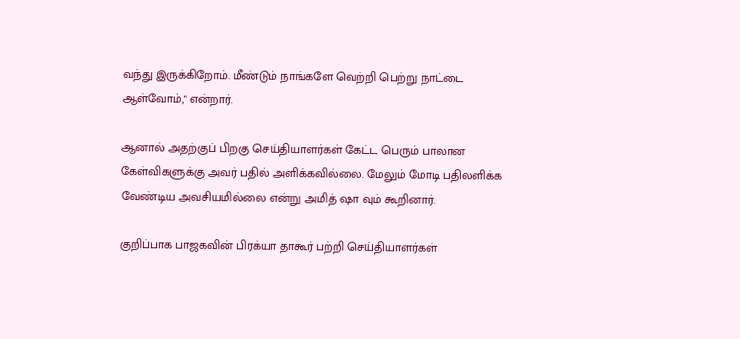வந்து இருக்கிறோம். மீண்டும் நாங்களே வெற்றி பெற்று நாட்டை ஆள்வோம்," என்றார்.

ஆனால் அதற்குப் பிறகு செய்தியாளர்கள் கேட்ட பெரும் பாலான கேள்விகளுக்கு அவர் பதில் அளிக்கவில்லை. மேலும் மோடி பதிலளிக்க வேண்டிய அவசியமில்லை என்று அமித் ஷா வும் கூறினார்.

குறிப்பாக பாஜகவின் பிரக்யா தாகூர் பற்றி செய்தியாளர்கள்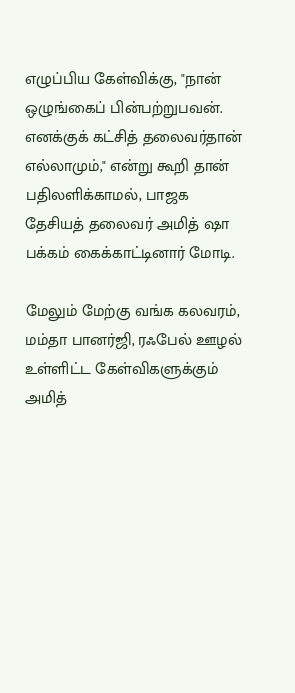எழுப்பிய கேள்விக்கு, "நான் ஒழுங்கைப் பின்பற்றுபவன். எனக்குக் கட்சித் தலைவர்தான் எல்லாமும்," என்று கூறி தான் பதிலளிக்காமல், பாஜக தேசியத் தலைவர் அமித் ஷா பக்கம் கைக்காட்டினார் மோடி.

மேலும் மேற்கு வங்க கலவரம், மம்தா பானர்ஜி, ரஃபேல் ஊழல் உள்ளிட்ட கேள்விகளுக்கும் அமித்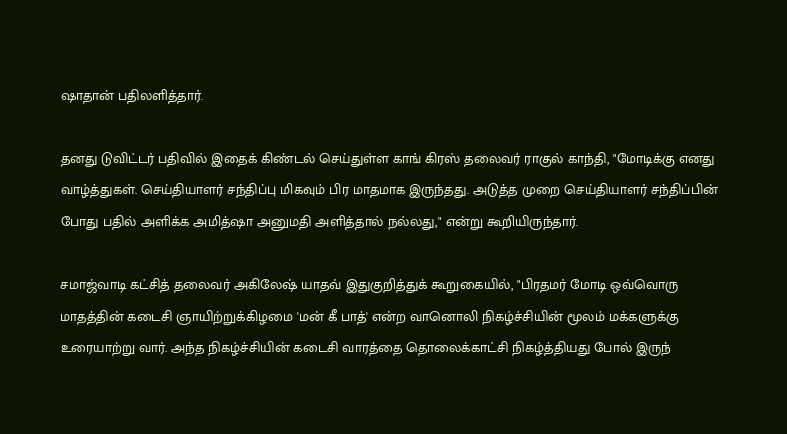ஷாதான் பதிலளித்தார்.

தனது டுவிட்டர் பதிவில் இதைக் கிண்டல் செய்துள்ள காங் கிரஸ் தலைவர் ராகுல் காந்தி, "மோடிக்கு எனது வாழ்த்துகள். செய்தியாளர் சந்திப்பு மிகவும் பிர மாதமாக இருந்தது. அடுத்த முறை செய்தியாளர் சந்திப்பின் போது பதில் அளிக்க அமித்ஷா அனுமதி அளித்தால் நல்லது," என்று கூறியிருந்தார்.

சமாஜ்வாடி கட்சித் தலைவர் அகிலேஷ் யாதவ் இதுகுறித்துக் கூறுகையில், "பிரதமர் மோடி ஒவ்வொரு மாதத்தின் கடைசி ஞாயிற்றுக்கிழமை 'மன் கீ பாத்' என்ற வானொலி நிகழ்ச்சியின் மூலம் மக்களுக்கு உரையாற்று வார். அந்த நிகழ்ச்சியின் கடைசி வாரத்தை தொலைக்காட்சி நிகழ்த்தியது போல் இருந்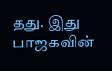தது. இது பாஜகவின்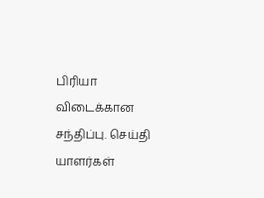பிரியா விடைக்கான சந்திப்பு. செய்தி யாளர்கள்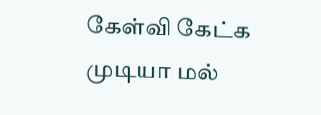கேள்வி கேட்க முடியா மல்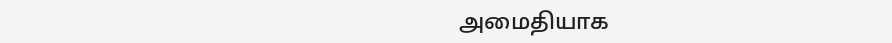அமைதியாக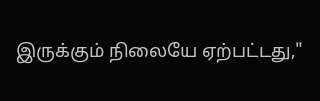இருக்கும் நிலையே ஏற்பட்டது,"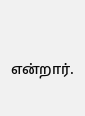என்றார்.